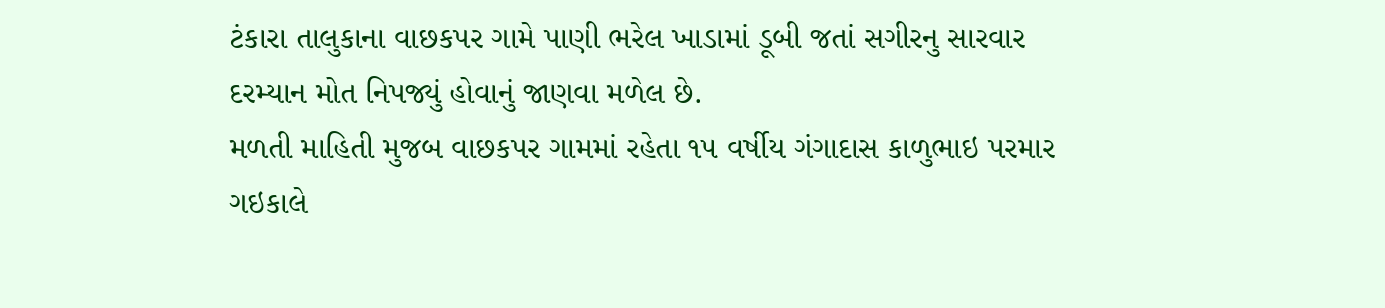ટંકારા તાલુકાના વાછકપર ગામે પાણી ભરેલ ખાડામાં ડૂબી જતાં સગીરનુ સારવાર દરમ્યાન મોત નિપજ્યું હોવાનું જાણવા મળેલ છે.
મળતી માહિતી મુજબ વાછકપર ગામમાં રહેતા ૧૫ વર્ષીય ગંગાદાસ કાળુભાઇ પરમાર ગઇકાલે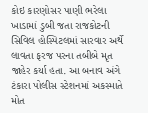કોઇ કારણોસર પાણી ભરેલા ખાડામાં ડુબી જતા રાજકોટની સિવિલ હોસ્પિટલમાં સારવાર અર્થે લાવતા ફરજ પરના તબીબે મૃત જાહેર કર્યા હતા. આ બનાવ અંગે ટંકારા પોલીસ સ્ટેશનમાં અકસ્માતે મોત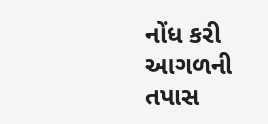નોંધ કરી આગળની તપાસ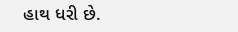હાથ ધરી છે.